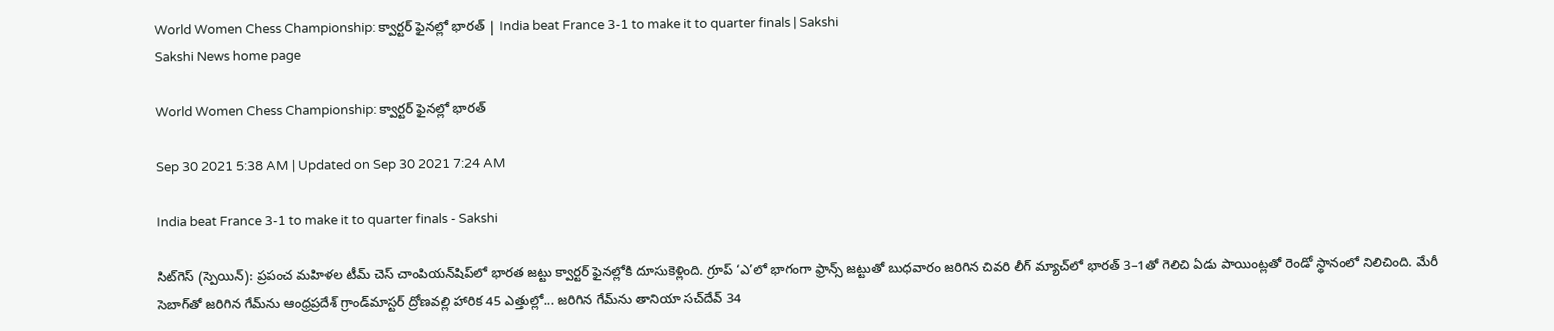World Women Chess Championship: క్వార్టర్‌ ఫైనల్లో భారత్‌ | India beat France 3-1 to make it to quarter finals | Sakshi
Sakshi News home page

World Women Chess Championship: క్వార్టర్‌ ఫైనల్లో భారత్‌

Sep 30 2021 5:38 AM | Updated on Sep 30 2021 7:24 AM

India beat France 3-1 to make it to quarter finals - Sakshi

సిట్‌గెస్‌ (స్పెయిన్‌): ప్రపంచ మహిళల టీమ్‌ చెస్‌ చాంపియన్‌షిప్‌లో భారత జట్టు క్వార్టర్‌ ఫైనల్లోకి దూసుకెళ్లింది. గ్రూప్‌ ‘ఎ’లో భాగంగా ఫ్రాన్స్‌ జట్టుతో బుధవారం జరిగిన చివరి లీగ్‌ మ్యాచ్‌లో భారత్‌ 3–1తో గెలిచి ఏడు పాయింట్లతో రెండో స్థానంలో నిలిచింది. మేరీ సెబాగ్‌తో జరిగిన గేమ్‌ను ఆంధ్రప్రదేశ్‌ గ్రాండ్‌మాస్టర్‌ ద్రోణవల్లి హారిక 45 ఎత్తుల్లో... జరిగిన గేమ్‌ను తానియా సచ్‌దేవ్‌ 34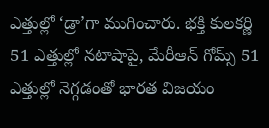ఎత్తుల్లో ‘డ్రా’గా ముగించారు. భక్తి కులకర్ణి 51 ఎత్తుల్లో నటాషాపై, మేరీఆన్‌ గోమ్స్‌ 51 ఎత్తుల్లో నెగ్గడంతో భారత విజయం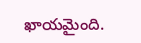ఖాయమైంది.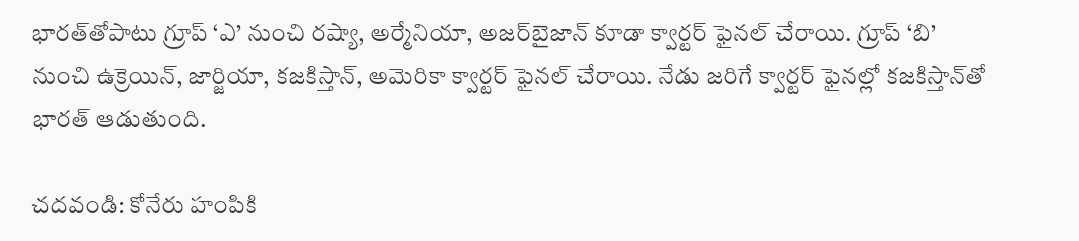భారత్‌తోపాటు గ్రూప్‌ ‘ఎ’ నుంచి రష్యా, అర్మేనియా, అజర్‌బైజాన్‌ కూడా క్వార్టర్‌ ఫైనల్‌ చేరాయి. గ్రూప్‌ ‘బి’ నుంచి ఉక్రెయిన్, జార్జియా, కజకిస్తాన్, అమెరికా క్వార్టర్‌ ఫైనల్‌ చేరాయి. నేడు జరిగే క్వార్టర్‌ ఫైనల్లో కజకిస్తాన్‌తో భారత్‌ ఆడుతుంది.

చదవండి: కోనేరు హంపికి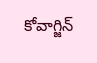కోవాగ్జిన్‌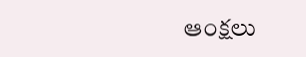ఆంక్షలు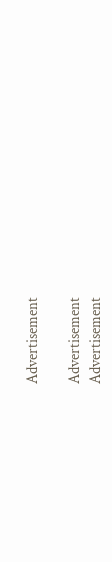Advertisement

Advertisement
Advertisement